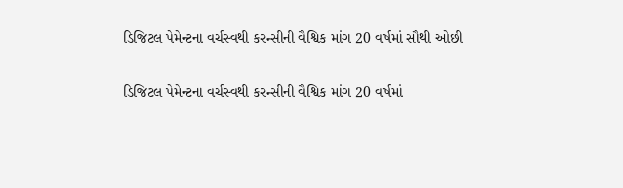ડિજિટલ પેમેન્ટના વર્ચસ્વથી કરન્સીની વૈશ્વિક માંગ 20 વર્ષમાં સૌથી ઓછી

ડિજિટલ પેમેન્ટના વર્ચસ્વથી કરન્સીની વૈશ્વિક માંગ 20 વર્ષમાં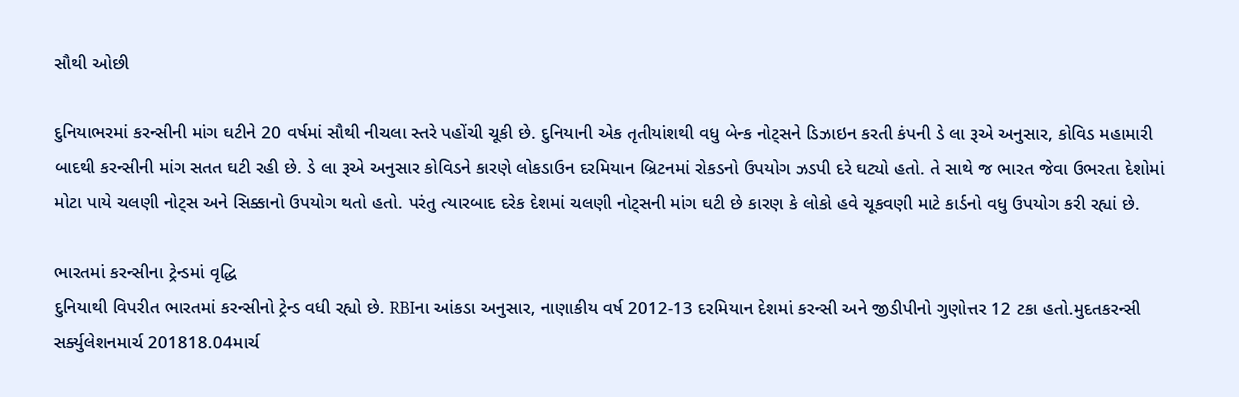સૌથી ઓછી

દુનિયાભરમાં કરન્સીની માંગ ઘટીને 20 વર્ષમાં સૌથી નીચલા સ્તરે પહોંચી ચૂકી છે. દુનિયાની એક તૃતીયાંશથી વધુ બેન્ક નોટ્સને ડિઝાઇન કરતી કંપની ડે લા રૂએ અનુસાર, કોવિડ મહામારી બાદથી કરન્સીની માંગ સતત ઘટી રહી છે. ડે લા રૂએ અનુસાર કોવિડને કારણે લોકડાઉન દરમિયાન બ્રિટનમાં રોકડનો ઉપયોગ ઝડપી દરે ઘટ્યો હતો. તે સાથે જ ભારત જેવા ઉભરતા દેશોમાં મોટા પાયે ચલણી નોટ્સ અને સિક્કાનો ઉપયોગ થતો હતો. પરંતુ ત્યારબાદ દરેક દેશમાં ચલણી નોટ્સની માંગ ઘટી છે કારણ કે લોકો હવે ચૂકવણી માટે કાર્ડનો વધુ ઉપયોગ કરી રહ્યાં છે.

ભારતમાં કરન્સીના ટ્રેન્ડમાં વૃદ્ધિ
દુનિયાથી વિપરીત ભારતમાં કરન્સીનો ટ્રેન્ડ વધી રહ્યો છે. RBIના આંકડા અનુસાર, નાણાકીય વર્ષ 2012-13 દરમિયાન દેશમાં કરન્સી અને જીડીપીનો ગુણોત્તર 12 ટકા હતો.મુદતકરન્સી સર્ક્યુલેશનમાર્ચ 201818.04માર્ચ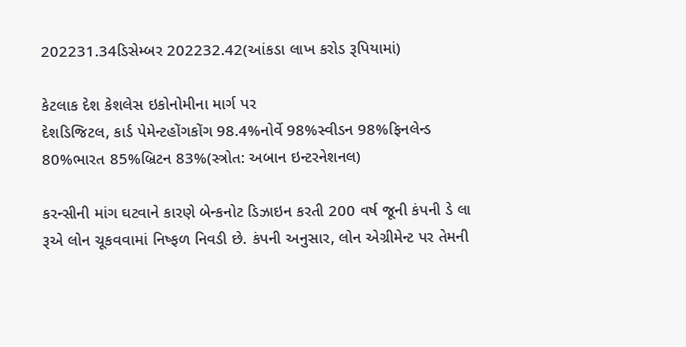202231.34ડિસેમ્બર 202232.42(આંકડા લાખ કરોડ રૂપિયામાં)

કેટલાક દેશ કેશલેસ ઇકોનોમીના માર્ગ પર
દેશડિજિટલ, કાર્ડ પેમેન્ટહોંગકોંગ 98.4%નોર્વે 98%સ્વીડન 98%ફિનલેન્ડ 80%ભારત 85%બ્રિટન 83%(સ્ત્રોત: અબાન ઇન્ટરનેશનલ)

કરન્સીની માંગ ઘટવાને કારણે બેન્કનોટ ડિઝાઇન કરતી 200 વર્ષ જૂની કંપની ડે લા રૂએ લોન ચૂકવવામાં નિષ્ફળ નિવડી છે. કંપની અનુસાર, લોન એગ્રીમેન્ટ પર તેમની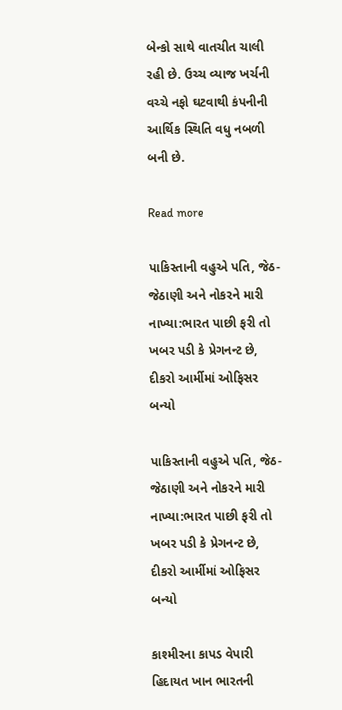બેન્કો સાથે વાતચીત ચાલી રહી છે. ઉચ્ચ વ્યાજ ખર્ચની વચ્ચે નફો ઘટવાથી કંપનીની આર્થિક સ્થિતિ વધુ નબળી બની છે.

Read more

પાકિસ્તાની વહુએ પતિ, જેઠ-જેઠાણી અને નોકરને મારી નાખ્યા:ભારત પાછી ફરી તો ખબર પડી કે પ્રેગનન્ટ છે, દીકરો આર્મીમાં ઓફિસર બન્યો

પાકિસ્તાની વહુએ પતિ, જેઠ-જેઠાણી અને નોકરને મારી નાખ્યા:ભારત પાછી ફરી તો ખબર પડી કે પ્રેગનન્ટ છે, દીકરો આર્મીમાં ઓફિસર બન્યો

કાશ્મીરના કાપડ વેપારી હિદાયત ખાન ભારતની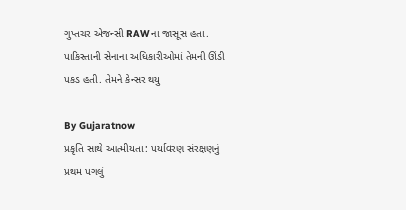ગુપ્તચર એજન્સી RAWના જાસૂસ હતા. પાકિસ્તાની સેનાના અધિકારીઓમાં તેમની ઊંડી પકડ હતી. તેમને કેન્સર થયુ

By Gujaratnow
પ્રકૃતિ સાથે આત્મીયતા: પર્યાવરણ સંરક્ષણનું પ્રથમ પગલું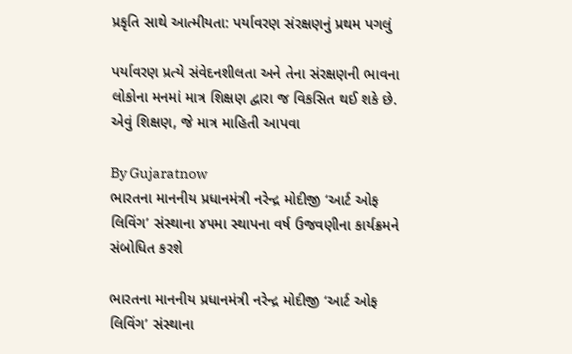પ્રકૃતિ સાથે આત્મીયતા: પર્યાવરણ સંરક્ષણનું પ્રથમ પગલું

પર્યાવરણ પ્રત્યે સંવેદનશીલતા અને તેના સંરક્ષણની ભાવના લોકોના મનમાં માત્ર શિક્ષણ દ્વારા જ વિકસિત થઈ શકે છે. એવું શિક્ષણ, જે માત્ર માહિતી આપવા

By Gujaratnow
ભારતના માનનીય પ્રધાનમંત્રી નરેન્દ્ર મોદીજી ‘આર્ટ ઓફ લિવિંગ’ સંસ્થાના ૪૫મા સ્થાપના વર્ષ ઉજવણીના કાર્યક્રમને સંબોધિત કરશે

ભારતના માનનીય પ્રધાનમંત્રી નરેન્દ્ર મોદીજી ‘આર્ટ ઓફ લિવિંગ’ સંસ્થાના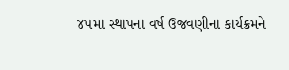૪૫મા સ્થાપના વર્ષ ઉજવણીના કાર્યક્રમને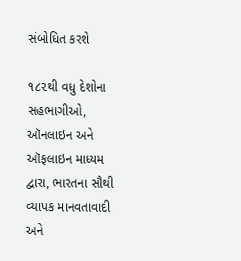સંબોધિત કરશે

૧૮૨થી વધુ દેશોના સહભાગીઓ, ઑનલાઇન અને ઑફલાઇન માધ્યમ દ્વારા, ભારતના સૌથી વ્યાપક માનવતાવાદી અને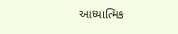આધ્યાત્મિક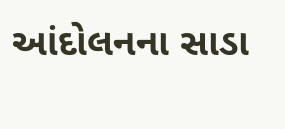આંદોલનના સાડા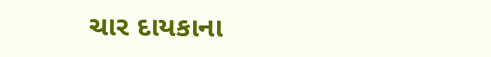ચાર દાયકાના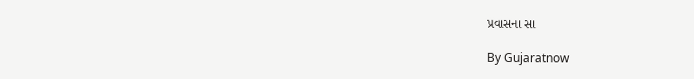પ્રવાસના સા

By Gujaratnow